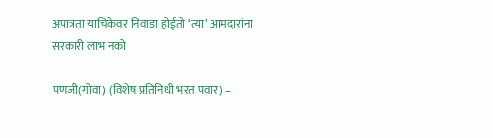अपात्रता याचिकेवर निवाडा होईतो ‘त्या’ आमदारांना सरकारी लाभ नको

पणजी(गोवा) (विशेष प्रतिनिधी भरत पवार) –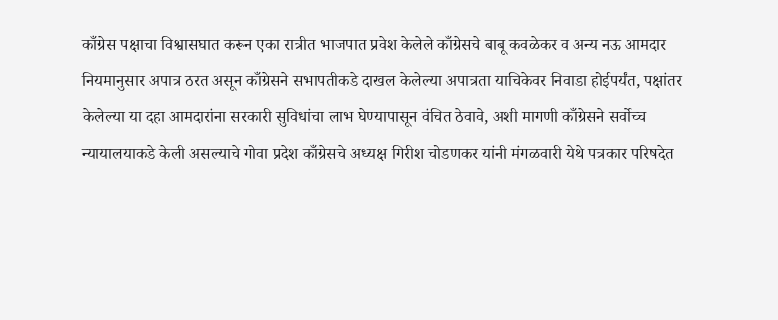काँग्रेस पक्षाचा विश्वासघात करून एका रात्रीत भाजपात प्रवेश केलेले काँग्रेसचे बाबू कवळेकर व अन्य नऊ आमदार नियमानुसार अपात्र ठरत असून काँग्रेसने सभापतीकडे दाखल केलेल्या अपात्रता याचिकेवर निवाडा होईपर्यंत, पक्षांतर केलेल्या या दहा आमदारांना सरकारी सुविधांचा लाभ घेण्यापासून वंचित ठेवावे, अशी मागणी काँग्रेसने सर्वोच्च न्यायालयाकडे केली असल्याचे गोवा प्रदेश काँग्रेसचे अध्यक्ष गिरीश चोडणकर यांनी मंगळवारी येथे पत्रकार परिषदेत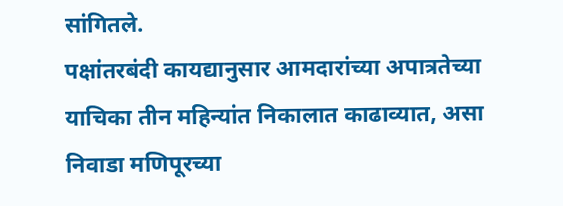सांगितले.
पक्षांतरबंदी कायद्यानुसार आमदारांच्या अपात्रतेच्या याचिका तीन महिन्यांत निकालात काढाव्यात, असा निवाडा मणिपूरच्या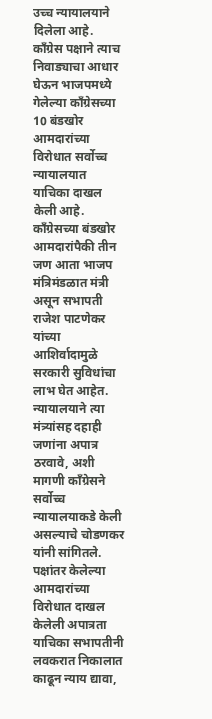उच्च न्यायालयाने दिलेला आहे. काँग्रेस पक्षाने त्याच निवाड्याचा आधार घेऊन भाजपमध्ये गेलेल्या काँग्रेसच्या 10 बंडखोर आमदारांच्या विरोधात सर्वोच्च न्यायालयात याचिका दाखल केली आहे.
काँग्रेसच्या बंडखोर आमदारांपैकी तीन जण आता भाजप मंत्रिमंडळात मंत्री असून सभापती राजेश पाटणेकर यांच्या आशिर्वादामुळे सरकारी सुविधांचा लाभ घेत आहेत. न्यायालयाने त्या मंत्र्यांसह दहाही जणांना अपात्र ठरवावे, अशी मागणी काँग्रेसने सर्वोच्च न्यायालयाकडे केली असल्याचे चोडणकर यांनी सांगितले.
पक्षांतर केलेल्या आमदारांच्या विरोधात दाखल केलेली अपात्रता याचिका सभापतीनी लवकरात निकालात काढून न्याय द्यावा,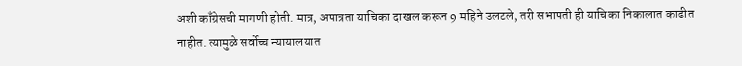अशी काँग्रेसची मागणी होती. मात्र, अपात्रता याचिका दाखल करून 9 महिने उलटले, तरी सभापती ही याचिका निकालात काढीत नाहीत. त्यामुळे सर्वोच्च न्यायालयात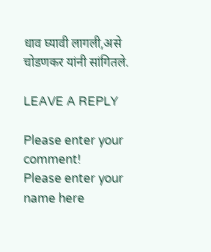धाव घ्यावी लागली,असे चोडणकर यांनी सांगितले.

LEAVE A REPLY

Please enter your comment!
Please enter your name here